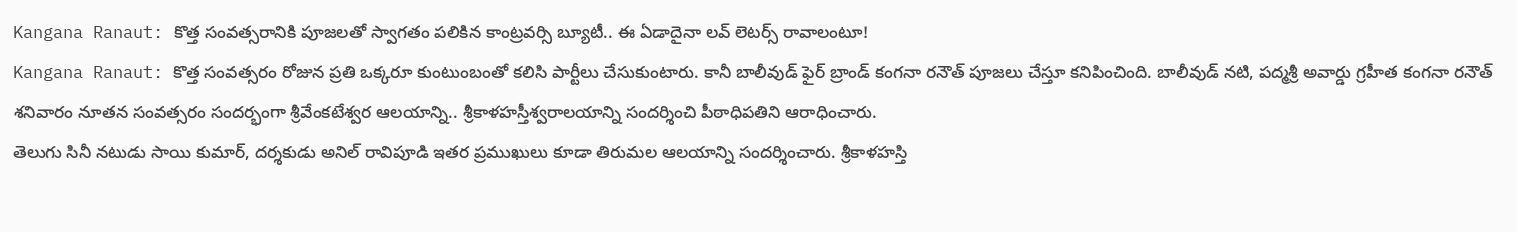Kangana Ranaut: కొత్త సంవత్సరానికి పూజలతో స్వాగతం పలికిన కాంట్రవర్సి బ్యూటీ.. ఈ ఏడాదైనా లవ్ లెటర్స్ రావాలంటూ!
Kangana Ranaut: కొత్త సంవత్సరం రోజున ప్రతి ఒక్కరూ కుంటుంబంతో కలిసి పార్టీలు చేసుకుంటారు. కానీ బాలీవుడ్ ఫైర్ బ్రాండ్ కంగనా రనౌత్ పూజలు చేస్తూ కనిపించింది. బాలీవుడ్ నటి, పద్మశ్రీ అవార్డు గ్రహీత కంగనా రనౌత్ శనివారం నూతన సంవత్సరం సందర్భంగా శ్రీవేంకటేశ్వర ఆలయాన్ని.. శ్రీకాళహస్తీశ్వరాలయాన్ని సందర్శించి పీఠాధిపతిని ఆరాధించారు.
తెలుగు సినీ నటుడు సాయి కుమార్, దర్శకుడు అనిల్ రావిపూడి ఇతర ప్రముఖులు కూడా తిరుమల ఆలయాన్ని సందర్శించారు. శ్రీకాళహస్తి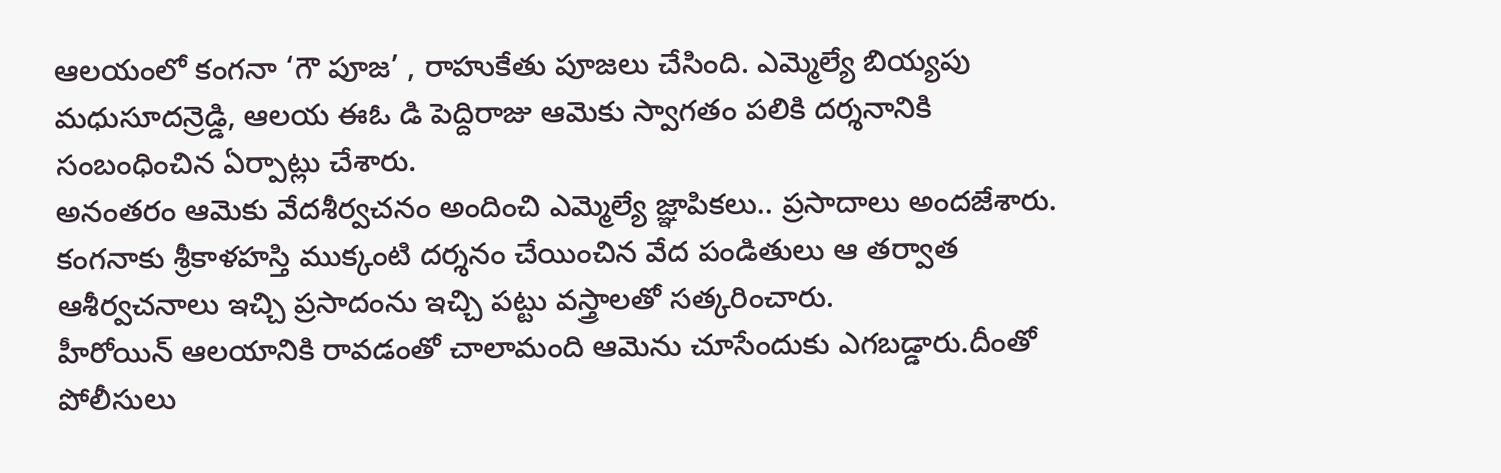ఆలయంలో కంగనా ‘గౌ పూజ’ , రాహుకేతు పూజలు చేసింది. ఎమ్మెల్యే బియ్యపు మధుసూదన్రెడ్డి, ఆలయ ఈఓ డి పెద్దిరాజు ఆమెకు స్వాగతం పలికి దర్శనానికి సంబంధించిన ఏర్పాట్లు చేశారు.
అనంతరం ఆమెకు వేదశీర్వచనం అందించి ఎమ్మెల్యే జ్ఞాపికలు.. ప్రసాదాలు అందజేశారు. కంగనాకు శ్రీకాళహస్తి ముక్కంటి దర్శనం చేయించిన వేద పండితులు ఆ తర్వాత ఆశీర్వచనాలు ఇచ్చి ప్రసాదంను ఇచ్చి పట్టు వస్త్రాలతో సత్కరించారు.
హీరోయిన్ ఆలయానికి రావడంతో చాలామంది ఆమెను చూసేందుకు ఎగబడ్డారు.దీంతో పోలీసులు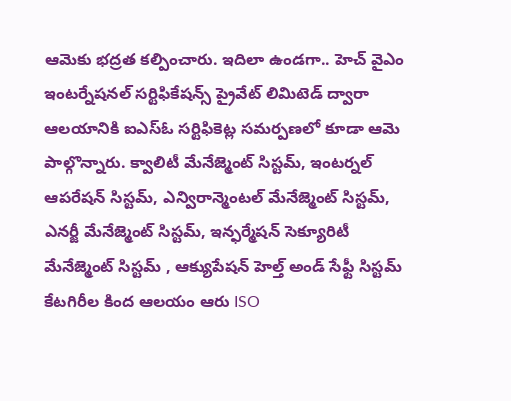ఆమెకు భద్రత కల్పించారు. ఇదిలా ఉండగా.. హెచ్ వైఎం ఇంటర్నేషనల్ సర్టిఫికేషన్స్ ప్రైవేట్ లిమిటెడ్ ద్వారా ఆలయానికి ఐఎస్ఓ సర్టిఫికెట్ల సమర్పణలో కూడా ఆమె పాల్గొన్నారు. క్వాలిటీ మేనేజ్మెంట్ సిస్టమ్, ఇంటర్నల్ ఆపరేషన్ సిస్టమ్, ఎన్విరాన్మెంటల్ మేనేజ్మెంట్ సిస్టమ్, ఎనర్జీ మేనేజ్మెంట్ సిస్టమ్, ఇన్ఫర్మేషన్ సెక్యూరిటీ మేనేజ్మెంట్ సిస్టమ్ , ఆక్యుపేషన్ హెల్త్ అండ్ సేఫ్టీ సిస్టమ్ కేటగిరీల కింద ఆలయం ఆరు ISO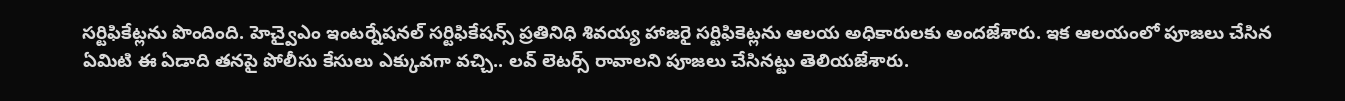సర్టిఫికేట్లను పొందింది. హెచ్వైఎం ఇంటర్నేషనల్ సర్టిఫికేషన్స్ ప్రతినిధి శివయ్య హాజరై సర్టిఫికెట్లను ఆలయ అధికారులకు అందజేశారు. ఇక ఆలయంలో పూజలు చేసిన ఏమిటి ఈ ఏడాది తనపై పోలీసు కేసులు ఎక్కువగా వచ్చి.. లవ్ లెటర్స్ రావాలని పూజలు చేసినట్టు తెలియజేశారు.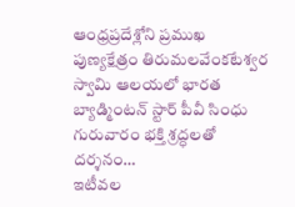ఆంధ్రప్రదేశ్లోని ప్రముఖ పుణ్యక్షేత్రం తిరుమలవేంకటేశ్వర స్వామి ఆలయలో భారత బ్యాడ్మింటన్ స్టార్ పీవీ సింధు గురువారం భక్తి శ్రద్ధలతో దర్శనం…
ఇటీవల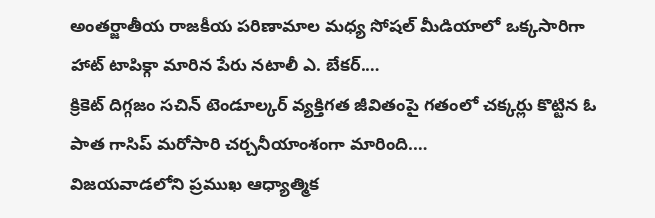అంతర్జాతీయ రాజకీయ పరిణామాల మధ్య సోషల్ మీడియాలో ఒక్కసారిగా హాట్ టాపిక్గా మారిన పేరు నటాలీ ఎ. బేకర్.…
క్రికెట్ దిగ్గజం సచిన్ టెండూల్కర్ వ్యక్తిగత జీవితంపై గతంలో చక్కర్లు కొట్టిన ఓ పాత గాసిప్ మరోసారి చర్చనీయాంశంగా మారింది.…
విజయవాడలోని ప్రముఖ ఆధ్యాత్మిక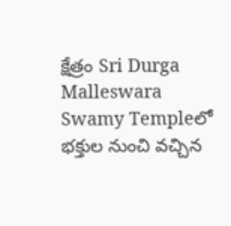క్షేత్రం Sri Durga Malleswara Swamy Templeలో భక్తుల నుంచి వచ్చిన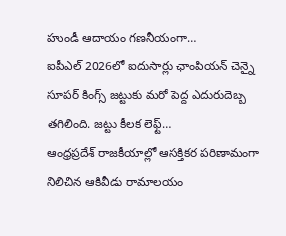హుండీ ఆదాయం గణనీయంగా…
ఐపీఎల్ 2026లో ఐదుసార్లు ఛాంపియన్ చెన్నై సూపర్ కింగ్స్ జట్టుకు మరో పెద్ద ఎదురుదెబ్బ తగిలింది. జట్టు కీలక లెఫ్ట్…
ఆంధ్రప్రదేశ్ రాజకీయాల్లో ఆసక్తికర పరిణామంగా నిలిచిన ఆకివీడు రామాలయం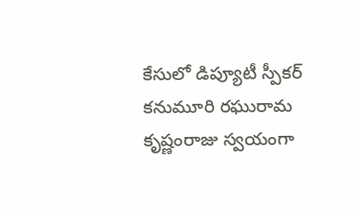కేసులో డిప్యూటీ స్పీకర్ కనుమూరి రఘురామ కృష్ణంరాజు స్వయంగా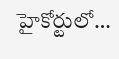హైకోర్టులో…